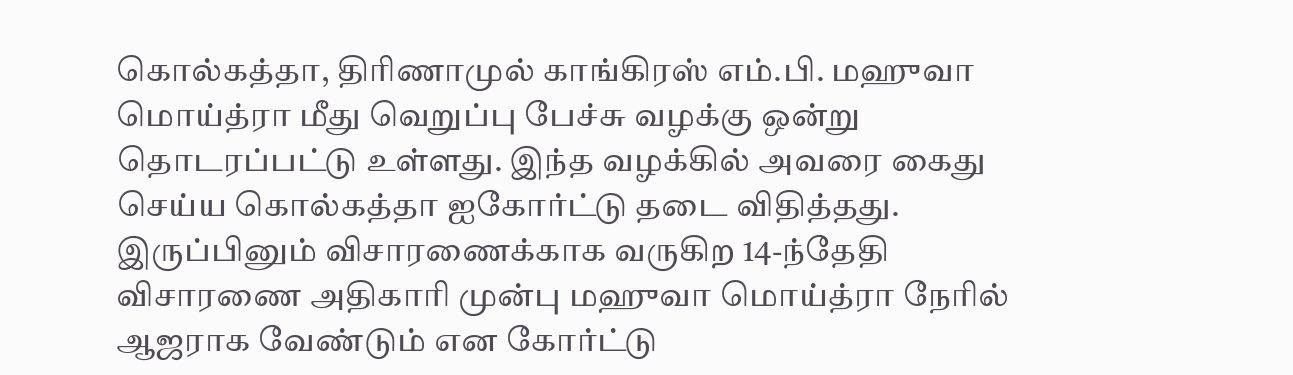கொல்கத்தா, திரிணாமுல் காங்கிரஸ் எம்.பி. மஹுவா மொய்த்ரா மீது வெறுப்பு பேச்சு வழக்கு ஒன்று தொடரப்பட்டு உள்ளது. இந்த வழக்கில் அவரை கைது செய்ய கொல்கத்தா ஐகோர்ட்டு தடை விதித்தது. இருப்பினும் விசாரணைக்காக வருகிற 14-ந்தேதி விசாரணை அதிகாரி முன்பு மஹுவா மொய்த்ரா நேரில் ஆஜராக வேண்டும் என கோர்ட்டு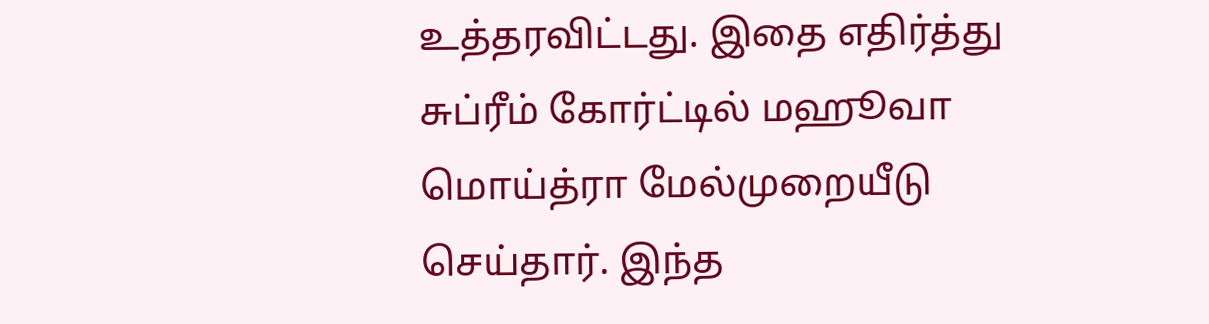உத்தரவிட்டது. இதை எதிர்த்து சுப்ரீம் கோர்ட்டில் மஹூவா மொய்த்ரா மேல்முறையீடு செய்தார். இந்த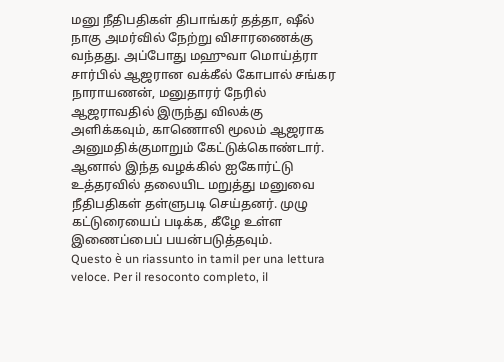மனு நீதிபதிகள் திபாங்கர் தத்தா, ஷீல் நாகு அமர்வில் நேற்று விசாரணைக்கு வந்தது. அப்போது மஹுவா மொய்த்ரா சார்பில் ஆஜரான வக்கீல் கோபால் சங்கர நாராயணன், மனுதாரர் நேரில் ஆஜராவதில் இருந்து விலக்கு அளிக்கவும், காணொலி மூலம் ஆஜராக அனுமதிக்குமாறும் கேட்டுக்கொண்டார். ஆனால் இந்த வழக்கில் ஐகோர்ட்டு உத்தரவில் தலையிட மறுத்து மனுவை நீதிபதிகள் தள்ளுபடி செய்தனர். முழு கட்டுரையைப் படிக்க, கீழே உள்ள இணைப்பைப் பயன்படுத்தவும்.
Questo è un riassunto in tamil per una lettura veloce. Per il resoconto completo, il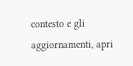contesto e gli aggiornamenti, apri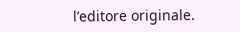l’editore originale.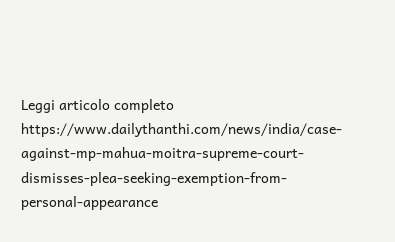Leggi articolo completo
https://www.dailythanthi.com/news/india/case-against-mp-mahua-moitra-supreme-court-dismisses-plea-seeking-exemption-from-personal-appearance